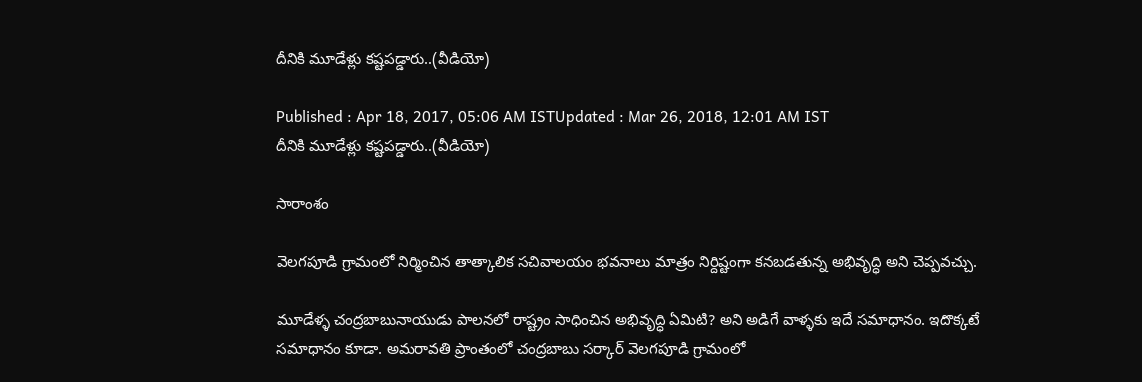దీనికి మూడేళ్లు కష్టపడ్డారు..(వీడియో)

Published : Apr 18, 2017, 05:06 AM ISTUpdated : Mar 26, 2018, 12:01 AM IST
దీనికి మూడేళ్లు కష్టపడ్డారు..(వీడియో)

సారాంశం

వెలగపూడి గ్రామంలో నిర్మించిన తాత్కాలిక సచివాలయం భవనాలు మాత్రం నిర్దిష్టంగా కనబడతున్న అభివృద్ధి అని చెప్పవచ్చు.

మూడేళ్ళ చంద్రబాబునాయుడు పాలనలో రాష్ట్రం సాధించిన అభివృద్ధి ఏమిటి? అని అడిగే వాళ్ళకు ఇదే సమాధానం. ఇదొక్కటే సమాధానం కూడా. అమరావతి ప్రాంతంలో చంద్రబాబు సర్కార్ వెలగపూడి గ్రామంలో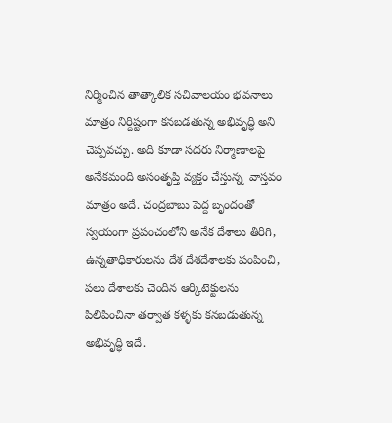నిర్మించిన తాత్కాలిక సచివాలయం భవనాలు మాత్రం నిర్దిష్టంగా కనబడతున్న అభివృద్ధి అని చెప్పవచ్చు. అది కూడా సదరు నిర్మాణాలపై అనేకమంది అసంతృప్తి వ్యక్తం చేస్తున్న  వాస్తవం మాత్రం అదే. చంద్రబాబు పెద్ద బృందంతో స్వయంగా ప్రపంచంలోని అనేక దేశాలు తిరిగి, ఉన్నతాధికారులను దేశ దేశదేశాలకు పంపించి, పలు దేశాలకు చెందిన ఆర్కిటెక్టులను పిలిపించినా తర్వాత కళ్ళకు కనబడుతున్న అభివృద్ధి ఇదే.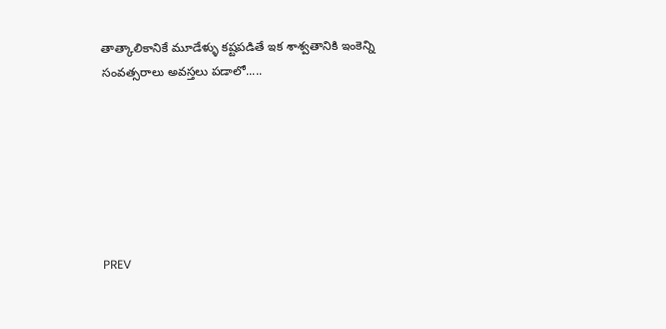తాత్కాలికానికే మూడేళ్ళు కష్టపడితే ఇక శాశ్వతానికి ఇంకెన్ని సంవత్సరాలు అవస్తలు పడాలో.....







PREV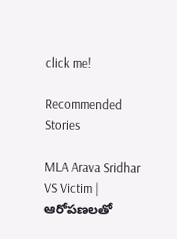click me!

Recommended Stories

MLA Arava Sridhar VS Victim | ఆరోపణలతో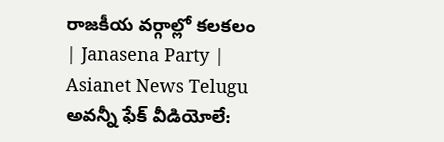రాజకీయ వర్గాల్లో కలకలం | Janasena Party | Asianet News Telugu
అవన్నీ ఫేక్ వీడియోలే: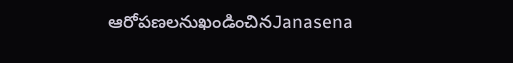ఆరోపణలనుఖండించినJanasena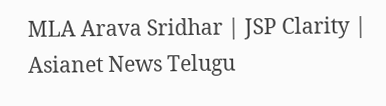MLA Arava Sridhar | JSP Clarity | Asianet News Telugu